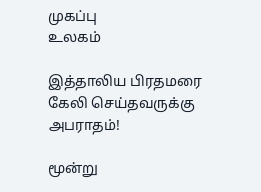முகப்பு
உலகம்

இத்தாலிய பிரதமரை கேலி செய்தவருக்கு அபராதம்!

மூன்று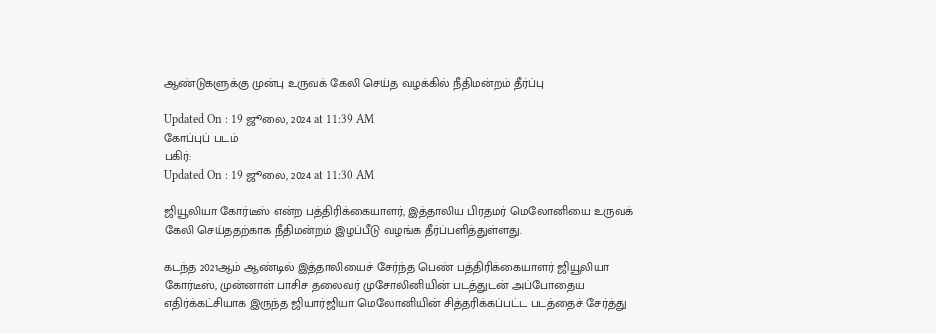ஆண்டுகளுக்கு முன்பு உருவக் கேலி செய்த வழக்கில் நீதிமன்றம் தீர்ப்பு

Updated On : 19 ஜூலை, 2024 at 11:39 AM
கோப்புப் படம்
பகிர்:
Updated On : 19 ஜூலை, 2024 at 11:30 AM

ஜியூலியா கோர்டீஸ் என்ற பத்திரிக்கையாளர், இத்தாலிய பிரதமர் மெலோனியை உருவக் கேலி செய்ததற்காக நீதிமன்றம் இழப்பீடு வழங்க தீர்ப்பளித்துள்ளது.

கடந்த 2021ஆம் ஆண்டில் இத்தாலியைச் சேர்ந்த பெண் பத்திரிக்கையாளர் ஜியூலியா கோர்டீஸ், முன்னாள் பாசிச தலைவர் முசோலினியின் படத்துடன் அப்போதைய எதிர்க்கட்சியாக இருந்த ஜியார்ஜியா மெலோனியின் சித்தரிக்கப்பட்ட படத்தைச் சேர்த்து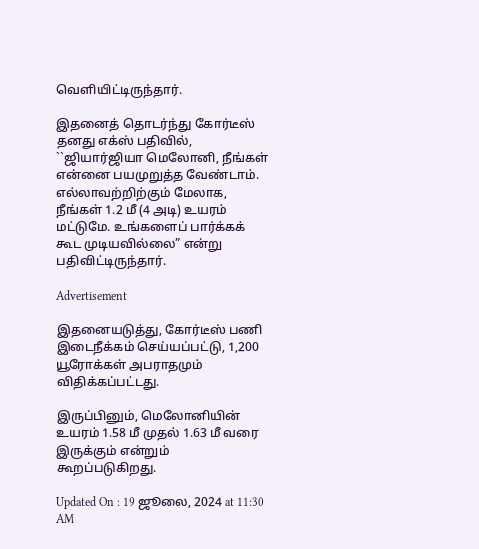வெளியிட்டிருந்தார்.

இதனைத் தொடர்ந்து கோர்டீஸ் தனது எக்ஸ் பதிவில், ``ஜியார்ஜியா மெலோனி, நீங்கள் என்னை பயமுறுத்த வேண்டாம். எல்லாவற்றிற்கும் மேலாக, நீங்கள் 1.2 மீ (4 அடி) உயரம் மட்டுமே. உங்களைப் பார்க்கக் கூட முடியவில்லை” என்று பதிவிட்டிருந்தார்.

Advertisement

இதனையடுத்து, கோர்டீஸ் பணி இடைநீக்கம் செய்யப்பட்டு, 1,200 யூரோக்கள் அபராதமும் விதிக்கப்பட்டது.

இருப்பினும், மெலோனியின் உயரம் 1.58 மீ முதல் 1.63 மீ வரை இருக்கும் என்றும் கூறப்படுகிறது.

Updated On : 19 ஜூலை, 2024 at 11:30 AM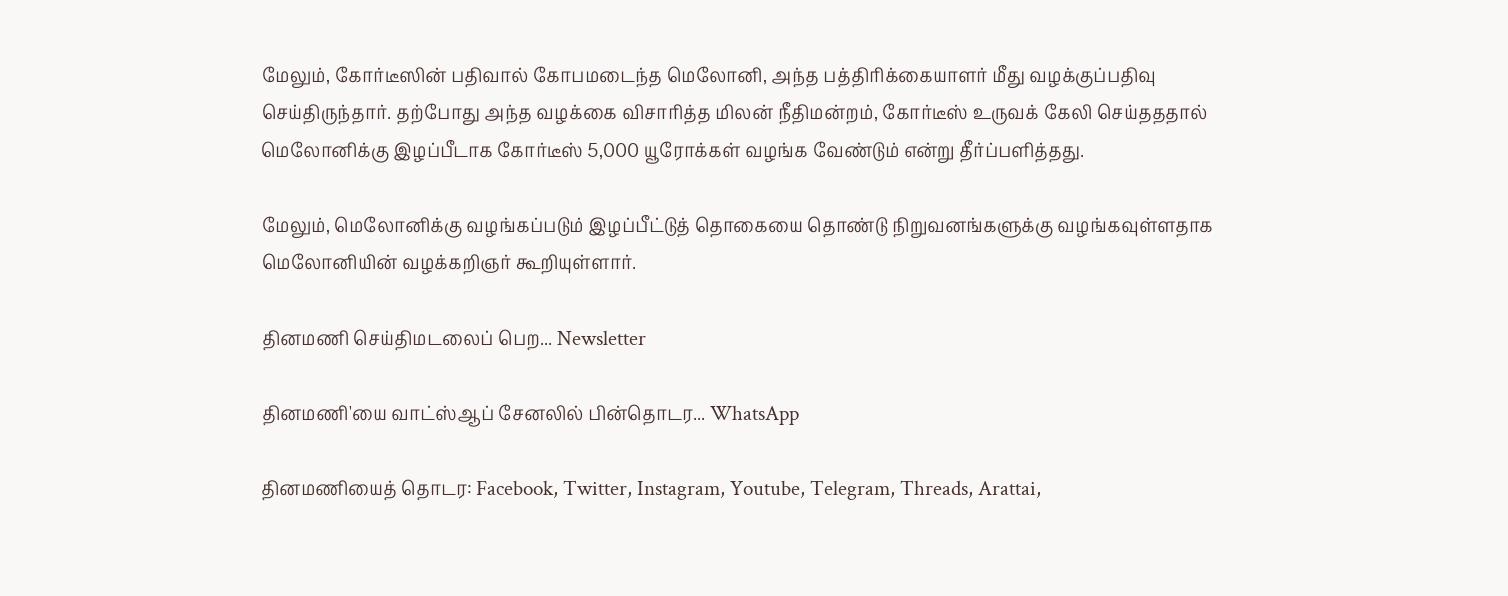மேலும், கோர்டீஸின் பதிவால் கோபமடைந்த மெலோனி, அந்த பத்திரிக்கையாளர் மீது வழக்குப்பதிவு செய்திருந்தார். தற்போது அந்த வழக்கை விசாரித்த மிலன் நீதிமன்றம், கோர்டீஸ் உருவக் கேலி செய்தததால் மெலோனிக்கு இழப்பீடாக கோர்டீஸ் 5,000 யூரோக்கள் வழங்க வேண்டும் என்று தீர்ப்பளித்தது.

மேலும், மெலோனிக்கு வழங்கப்படும் இழப்பீட்டுத் தொகையை தொண்டு நிறுவனங்களுக்கு வழங்கவுள்ளதாக மெலோனியின் வழக்கறிஞர் கூறியுள்ளார்.

தினமணி செய்திமடலைப் பெற... Newsletter

தினமணி'யை வாட்ஸ்ஆப் சேனலில் பின்தொடர... WhatsApp

தினமணியைத் தொடர: Facebook, Twitter, Instagram, Youtube, Telegram, Threads, Arattai,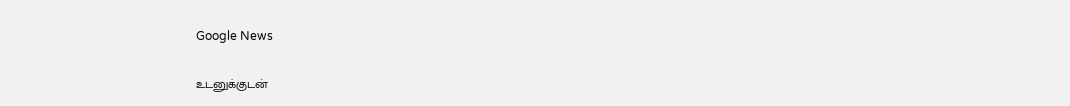Google News

உடனுக்குடன்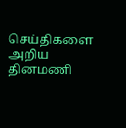செய்திகளை அறிய தினமணி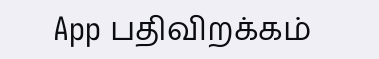App பதிவிறக்கம்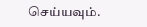செய்யவும்.